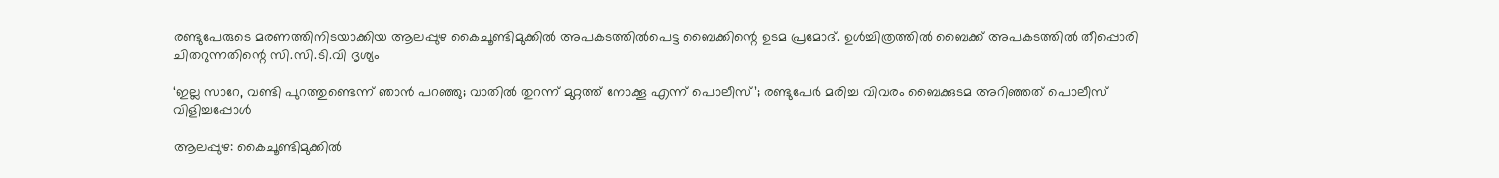രണ്ടുപേരുടെ മരണത്തിനിടയാക്കിയ ആലപ്പുഴ കൈചൂണ്ടിമുക്കിൽ അപകടത്തിൽപെട്ട ബൈക്കിന്റെ ഉടമ പ്രമോദ്. ഉൾച്ചിത്രത്തിൽ ബൈക്ക് അപകടത്തിൽ തീപ്പൊരി ചിതറുന്നതിന്റെ സി.സി.ടി.വി ദൃശ്യം

‘ഇല്ല സാറേ, വണ്ടി പുറത്തുണ്ടെന്ന് ഞാൻ പറഞ്ഞു; വാതിൽ തുറന്ന് മുറ്റത്ത് നോക്കൂ എന്ന് പൊലീസ്’; രണ്ടുപേർ മരിച്ച വിവരം ബൈക്കുടമ അറിഞ്ഞത് പൊലീസ് വിളിച്ചപ്പോൾ

ആലപ്പുഴ: കൈചൂണ്ടിമുക്കിൽ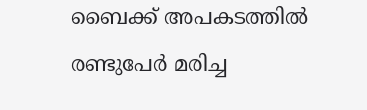ബൈക്ക് അപകടത്തിൽ രണ്ടുപേർ മരിച്ച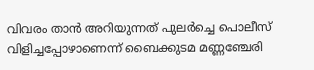വിവരം താൻ അറിയുന്നത് പുലർച്ചെ പൊലീസ് വിളിച്ചപ്പോഴാണെന്ന് ബൈക്കുടമ മണ്ണഞ്ചേരി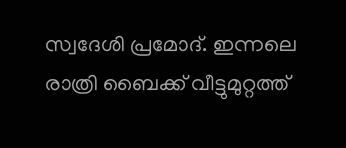സ്വദേശി പ്രമോദ്. ഇന്നലെ രാത്രി ബൈക്ക് വീട്ടുമുറ്റത്ത്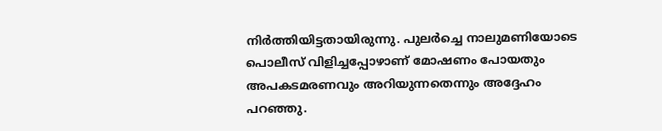നിർത്തിയിട്ടതായിരുന്നു. പുലർച്ചെ നാലുമണിയോടെ പൊലീസ് വിളിച്ചപ്പോഴാണ് മോഷണം പോയതും അപകടമരണവും അറിയുന്നതെന്നും അദ്ദേഹം പറഞ്ഞു.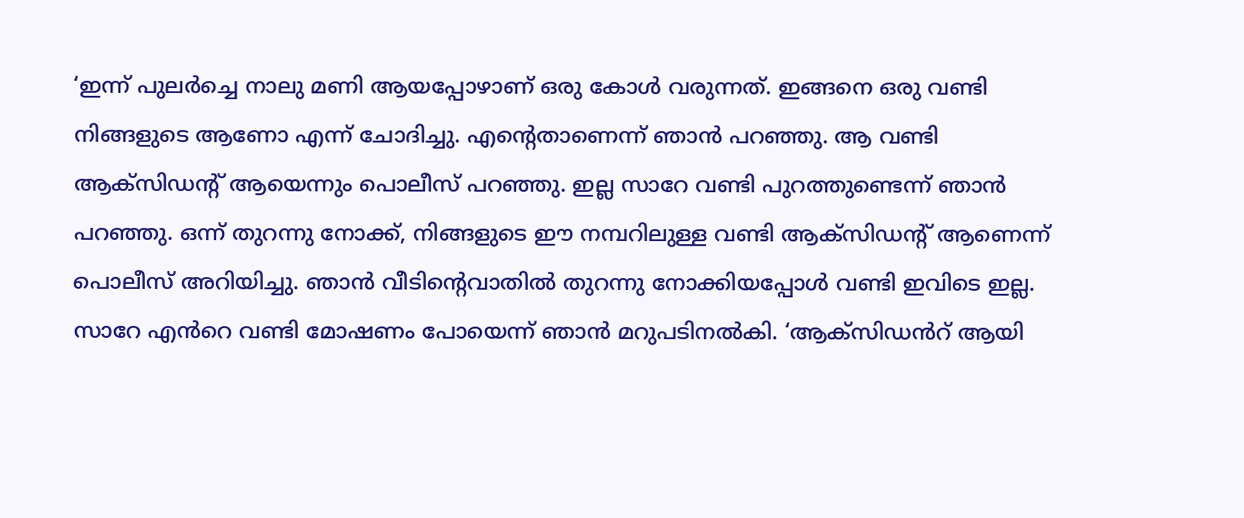‘ഇന്ന് പുലർച്ചെ നാലു മണി ആയപ്പോഴാണ് ഒരു കോൾ വരുന്നത്. ഇങ്ങനെ ഒരു വണ്ടി നിങ്ങളുടെ ആണോ എന്ന് ചോദിച്ചു. എന്റെതാണെന്ന് ഞാൻ പറഞ്ഞു. ആ വണ്ടി ആക്സിഡന്റ് ആയെന്നും പൊലീസ് പറഞ്ഞു. ഇല്ല സാറേ വണ്ടി പുറത്തുണ്ടെന്ന് ഞാൻ പറഞ്ഞു. ഒന്ന് തുറന്നു നോക്ക്, നിങ്ങളുടെ ഈ നമ്പറിലുള്ള വണ്ടി ആക്സിഡന്റ് ആണെന്ന് പൊലീസ് അറിയിച്ചു. ഞാൻ വീടിന്റെവാതിൽ തുറന്നു നോക്കിയപ്പോൾ വണ്ടി ഇവിടെ ഇല്ല. സാറേ എൻറെ വണ്ടി മോഷണം പോയെന്ന് ഞാൻ മറുപടിനൽകി. ‘ആക്സിഡൻറ് ആയി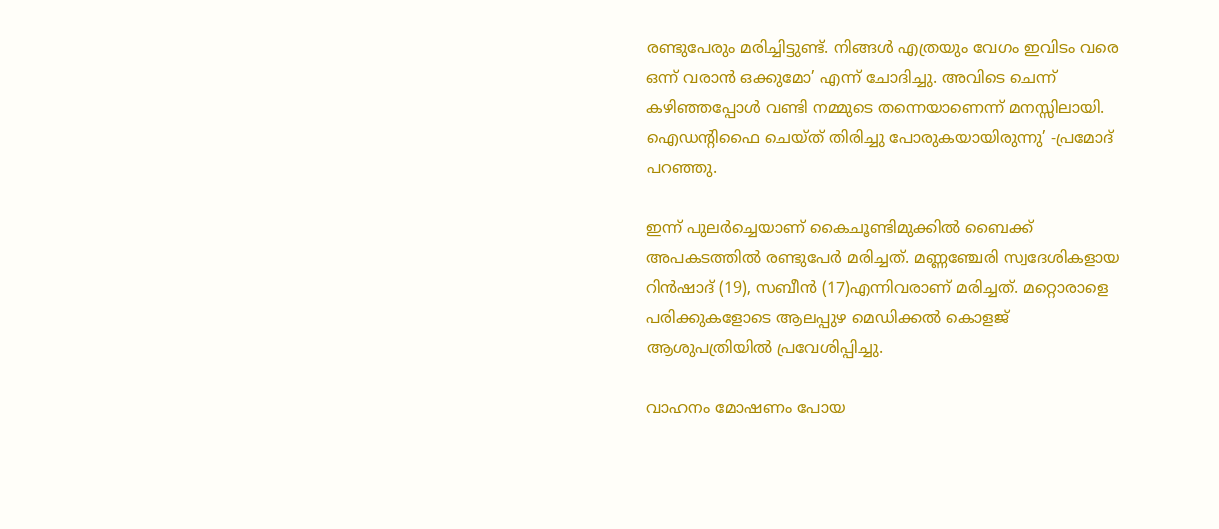രണ്ടുപേരും മരിച്ചിട്ടുണ്ട്. നിങ്ങൾ എത്രയും വേഗം ഇവിടം വരെ ഒന്ന് വരാൻ ഒക്കുമോ’ എന്ന് ചോദിച്ചു. അവിടെ ചെന്ന് കഴിഞ്ഞപ്പോൾ വണ്ടി നമ്മുടെ തന്നെയാണെന്ന് മനസ്സിലായി. ഐഡന്റിഫൈ ചെയ്ത് തിരിച്ചു പോരുകയായിരുന്നു’ -പ്രമോദ് പറഞ്ഞു.

ഇന്ന് പുലർച്ചെയാണ് കൈചൂണ്ടിമുക്കിൽ ബൈക്ക് അപകടത്തിൽ രണ്ടുപേർ മരിച്ചത്. മണ്ണഞ്ചേരി സ്വദേശികളായ റിൻഷാദ് (19), സബീൻ (17)എന്നിവരാണ് മരിച്ചത്. മറ്റൊരാളെ പരിക്കുകളോടെ ആലപ്പുഴ മെഡിക്കൽ കൊളജ് ആശുപത്രിയിൽ പ്രവേശിപ്പിച്ചു.

വാഹനം മോഷണം പോയ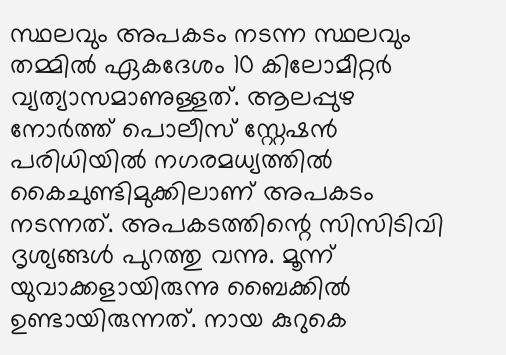സ്ഥലവും അപകടം നടന്ന സ്ഥലവും തമ്മിൽ ഏകദേശം 10 കിലോമീറ്റർ വ്യത്യാസമാണുള്ളത്. ആലപ്പുഴ നോർത്ത് പൊലീസ് സ്റ്റേഷൻ പരിധിയിൽ നഗരമധ്യത്തിൽ കൈചുണ്ടിമുക്കിലാണ് അപകടം നടന്നത്. അപകടത്തിന്റെ സിസിടിവി ദൃശ്യങ്ങൾ പുറത്തു വന്നു. മൂന്ന് യുവാക്കളായിരുന്നു ബൈക്കിൽ ഉണ്ടായിരുന്നത്. നായ കുറുകെ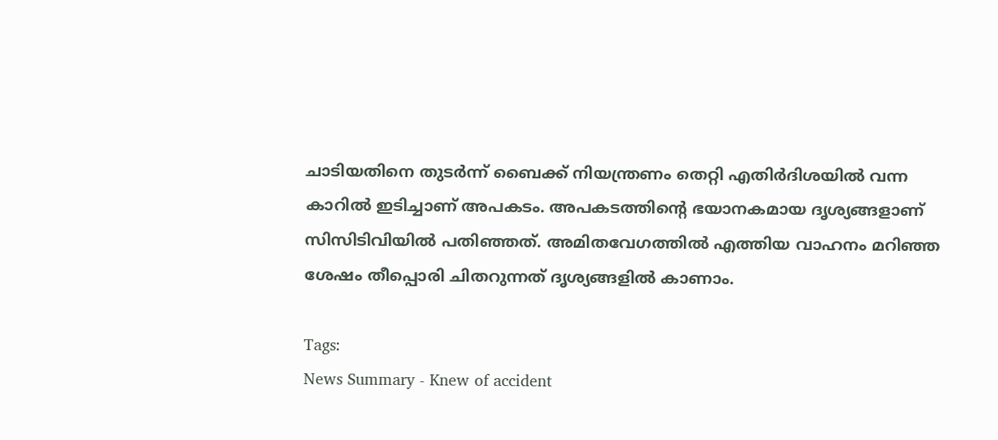ചാടിയതിനെ തുടർന്ന് ബൈക്ക് നിയന്ത്രണം തെറ്റി എതിർദിശയിൽ വന്ന കാറിൽ ഇടിച്ചാണ് അപകടം. അപകടത്തിന്റെ ഭയാനകമായ ദൃശ്യങ്ങളാണ് സിസിടിവിയിൽ പതിഞ്ഞത്. അമിതവേഗത്തിൽ എത്തിയ വാഹനം മറിഞ്ഞ ശേഷം തീപ്പൊരി ചിതറുന്നത് ദൃശ്യങ്ങളിൽ കാണാം.

Tags:
News Summary - Knew of accident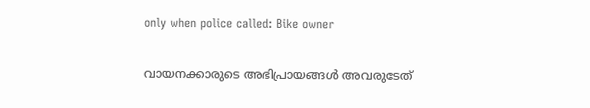only when police called: Bike owner

വായനക്കാരുടെ അഭിപ്രായങ്ങള്‍ അവരുടേത്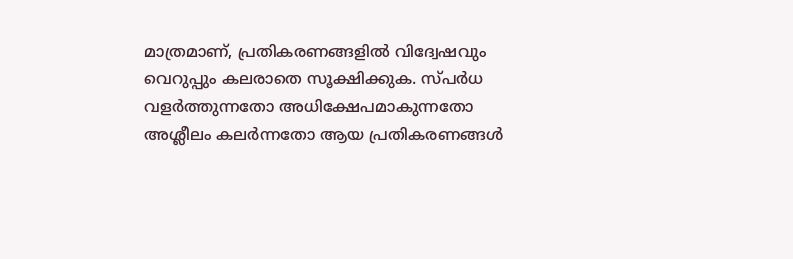മാത്രമാണ്, പ്രതികരണങ്ങളിൽ വിദ്വേഷവും വെറുപ്പും കലരാതെ സൂക്ഷിക്കുക. സ്പർധ വളർത്തുന്നതോ അധിക്ഷേപമാകുന്നതോ അശ്ലീലം കലർന്നതോ ആയ പ്രതികരണങ്ങൾ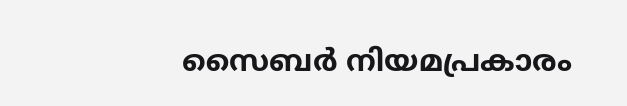സൈബർ നിയമപ്രകാരം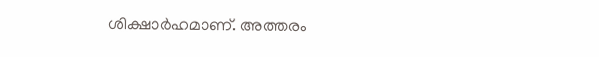ശിക്ഷാർഹമാണ്. അത്തരം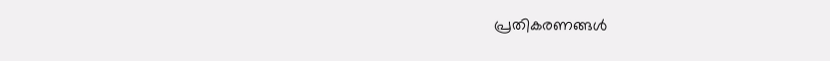പ്രതികരണങ്ങൾ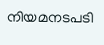നിയമനടപടി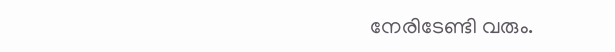നേരിടേണ്ടി വരും.